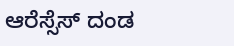ಆರೆಸ್ಸೆಸ್ ದಂಡ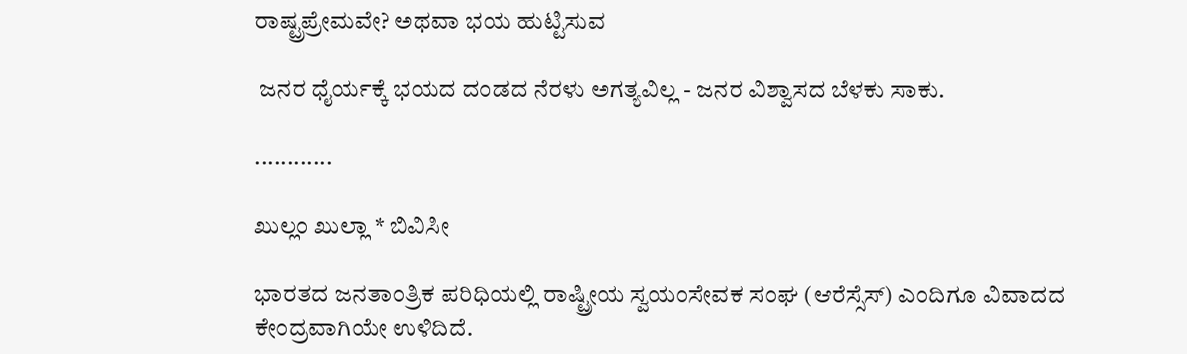ರಾಷ್ಟ್ರಪ್ರೇಮವೇ? ಅಥವಾ ಭಯ ಹುಟ್ಟಿಸುವ

 ಜನರ ಧೈರ್ಯಕ್ಕೆ ಭಯದ ದಂಡದ ನೆರಳು ಅಗತ್ಯವಿಲ್ಲ - ಜನರ ವಿಶ್ವಾಸದ ಬೆಳಕು ಸಾಕು.

............

ಖುಲ್ಲಂ ಖುಲ್ಲಾ * ಬಿವಿಸೀ

ಭಾರತದ ಜನತಾಂತ್ರಿಕ ಪರಿಧಿಯಲ್ಲಿ ರಾಷ್ಟ್ರೀಯ ಸ್ವಯಂಸೇವಕ ಸಂಘ (ಆರೆಸ್ಸೆಸ್) ಎಂದಿಗೂ ವಿವಾದದ ಕೇಂದ್ರವಾಗಿಯೇ ಉಳಿದಿದೆ.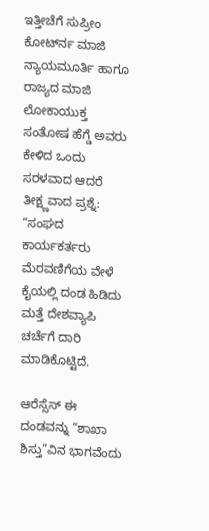ಇತ್ತೀಚೆಗೆ ಸುಪ್ರೀಂ ಕೋರ್ಟ್‍ನ ಮಾಜಿ ನ್ಯಾಯಮೂರ್ತಿ ಹಾಗೂ ರಾಜ್ಯದ ಮಾಜಿ ಲೋಕಾಯುಕ್ತ ಸಂತೋಷ ಹೆಗ್ಡೆ ಅವರು ಕೇಳಿದ ಒಂದು ಸರಳವಾದ ಆದರೆ ತೀಕ್ಷ್ಣವಾದ ಪ್ರಶ್ನೆ: “ಸಂಘದ ಕಾರ್ಯಕರ್ತರು ಮೆರವಣಿಗೆಯ ವೇಳೆ ಕೈಯಲ್ಲಿ ದಂಡ ಹಿಡಿದು ಮತ್ತೆ ದೇಶವ್ಯಾಪಿ ಚರ್ಚೆಗೆ ದಾರಿ ಮಾಡಿಕೊಟ್ಟಿದೆ.

ಆರೆಸ್ಸೆಸ್ ಈ ದಂಡವನ್ನು “ಶಾಖಾ ಶಿಸ್ತು”ವಿನ ಭಾಗವೆಂದು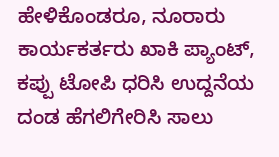ಹೇಳಿಕೊಂಡರೂ, ನೂರಾರು ಕಾರ್ಯಕರ್ತರು ಖಾಕಿ ಪ್ಯಾಂಟ್, ಕಪ್ಪು ಟೋಪಿ ಧರಿಸಿ ಉದ್ದನೆಯ ದಂಡ ಹೆಗಲಿಗೇರಿಸಿ ಸಾಲು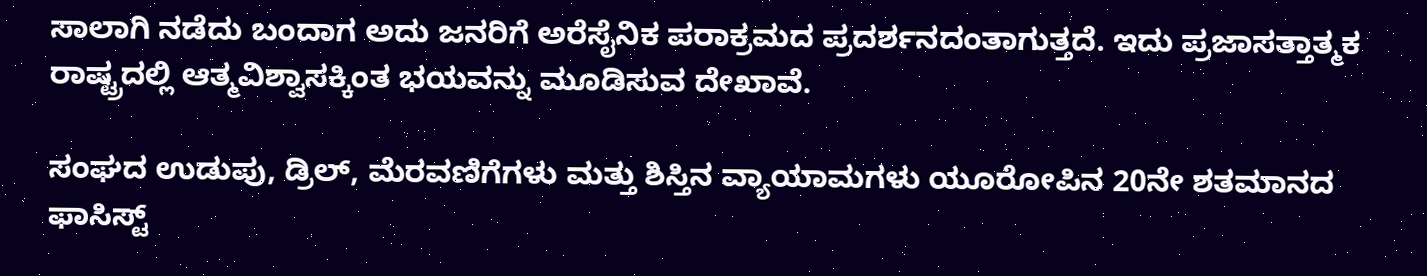ಸಾಲಾಗಿ ನಡೆದು ಬಂದಾಗ ಅದು ಜನರಿಗೆ ಅರೆಸೈನಿಕ ಪರಾಕ್ರಮದ ಪ್ರದರ್ಶನದಂತಾಗುತ್ತದೆ. ಇದು ಪ್ರಜಾಸತ್ತಾತ್ಮಕ ರಾಷ್ಟ್ರದಲ್ಲಿ ಆತ್ಮವಿಶ್ವಾಸಕ್ಕಿಂತ ಭಯವನ್ನು ಮೂಡಿಸುವ ದೇಖಾವೆ.

ಸಂಘದ ಉಡುಪು, ಡ್ರಿಲ್, ಮೆರವಣಿಗೆಗಳು ಮತ್ತು ಶಿಸ್ತಿನ ವ್ಯಾಯಾಮಗಳು ಯೂರೋಪಿನ 20ನೇ ಶತಮಾನದ ಫಾಸಿಸ್ಟ್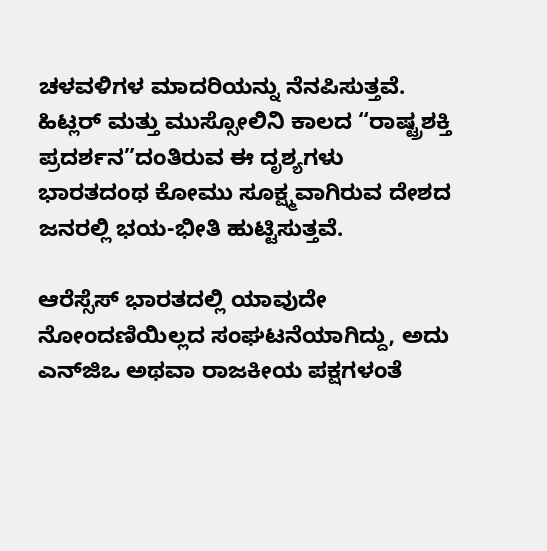ಚಳವಳಿಗಳ ಮಾದರಿಯನ್ನು ನೆನಪಿಸುತ್ತವೆ. ಹಿಟ್ಲರ್ ಮತ್ತು ಮುಸ್ಸೋಲಿನಿ ಕಾಲದ “ರಾಷ್ಟ್ರಶಕ್ತಿ ಪ್ರದರ್ಶನ”ದಂತಿರುವ ಈ ದೃಶ್ಯಗಳು ಭಾರತದಂಥ ಕೋಮು ಸೂಕ್ಷ್ಮವಾಗಿರುವ ದೇಶದ ಜನರಲ್ಲಿ ಭಯ-ಭೀತಿ ಹುಟ್ಟಿಸುತ್ತವೆ.

ಆರೆಸ್ಸೆಸ್ ಭಾರತದಲ್ಲಿ ಯಾವುದೇ ನೋಂದಣಿಯಿಲ್ಲದ ಸಂಘಟನೆಯಾಗಿದ್ದು, ಅದು ಎನ್‍ಜಿಒ ಅಥವಾ ರಾಜಕೀಯ ಪಕ್ಷಗಳಂತೆ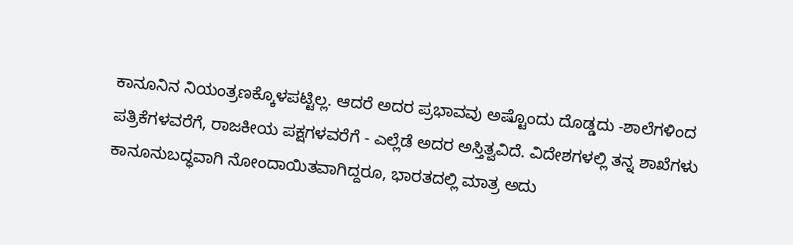ಕಾನೂನಿನ ನಿಯಂತ್ರಣಕ್ಕೊಳಪಟ್ಟಿಲ್ಲ. ಆದರೆ ಅದರ ಪ್ರಭಾವವು ಅಷ್ಟೊಂದು ದೊಡ್ಡದು -ಶಾಲೆಗಳಿಂದ ಪತ್ರಿಕೆಗಳವರೆಗೆ, ರಾಜಕೀಯ ಪಕ್ಷಗಳವರೆಗೆ - ಎಲ್ಲೆಡೆ ಅದರ ಅಸ್ತಿತ್ವವಿದೆ. ವಿದೇಶಗಳಲ್ಲಿ ತನ್ನ ಶಾಖೆಗಳು ಕಾನೂನುಬದ್ಧವಾಗಿ ನೋಂದಾಯಿತವಾಗಿದ್ದರೂ, ಭಾರತದಲ್ಲಿ ಮಾತ್ರ ಅದು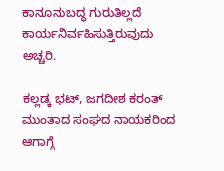ಕಾನೂನುಬದ್ಧ ಗುರುತಿಲ್ಲದೆ ಕಾರ್ಯನಿರ್ವಹಿಸುತ್ತಿರುವುದು ಅಚ್ಚರಿ.

ಕಲ್ಲಡ್ಕ ಭಟ್, ಜಗದೀಶ ಕರಂತ್ ಮುಂತಾದ ಸಂಘದ ನಾಯಕರಿಂದ ಆಗಾಗ್ಗೆ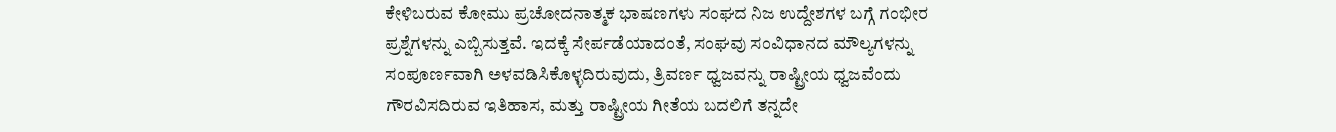ಕೇಳಿಬರುವ ಕೋಮು ಪ್ರಚೋದನಾತ್ಮಕ ಭಾಷಣಗಳು ಸಂಘದ ನಿಜ ಉದ್ದೇಶಗಳ ಬಗ್ಗೆ ಗಂಭೀರ ಪ್ರಶ್ನೆಗಳನ್ನು ಎಬ್ಬಿಸುತ್ತವೆ. ಇದಕ್ಕೆ ಸೇರ್ಪಡೆಯಾದಂತೆ, ಸಂಘವು ಸಂವಿಧಾನದ ಮೌಲ್ಯಗಳನ್ನು ಸಂಪೂರ್ಣವಾಗಿ ಅಳವಡಿಸಿಕೊಳ್ಳದಿರುವುದು, ತ್ರಿವರ್ಣ ಧ್ವಜವನ್ನು ರಾಷ್ಟ್ರೀಯ ಧ್ವಜವೆಂದು ಗೌರವಿಸದಿರುವ ಇತಿಹಾಸ, ಮತ್ತು ರಾಷ್ಟ್ರೀಯ ಗೀತೆಯ ಬದಲಿಗೆ ತನ್ನದೇ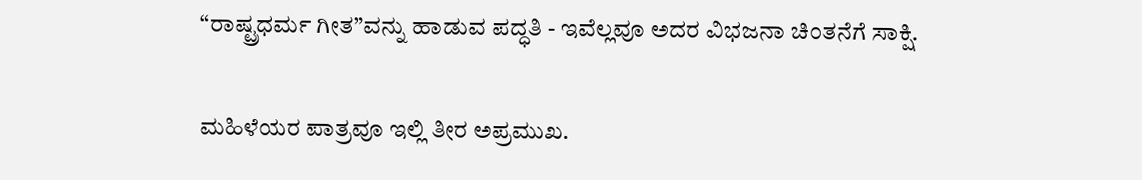“ರಾಷ್ಟ್ರಧರ್ಮ ಗೀತ”ವನ್ನು ಹಾಡುವ ಪದ್ಧತಿ - ಇವೆಲ್ಲವೂ ಅದರ ವಿಭಜನಾ ಚಿಂತನೆಗೆ ಸಾಕ್ಷಿ.

ಮಹಿಳೆಯರ ಪಾತ್ರವೂ ಇಲ್ಲಿ ತೀರ ಅಪ್ರಮುಖ.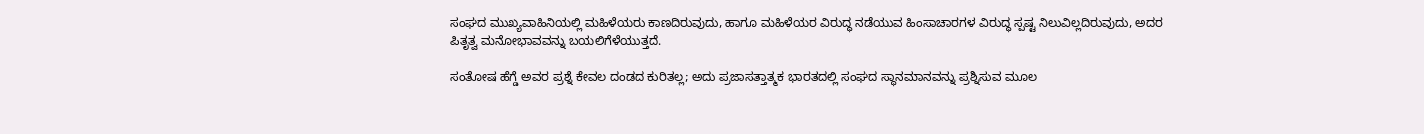ಸಂಘದ ಮುಖ್ಯವಾಹಿನಿಯಲ್ಲಿ ಮಹಿಳೆಯರು ಕಾಣದಿರುವುದು, ಹಾಗೂ ಮಹಿಳೆಯರ ವಿರುದ್ಧ ನಡೆಯುವ ಹಿಂಸಾಚಾರಗಳ ವಿರುದ್ಧ ಸ್ಪಷ್ಟ ನಿಲುವಿಲ್ಲದಿರುವುದು, ಅದರ ಪಿತೃತ್ವ ಮನೋಭಾವವನ್ನು ಬಯಲಿಗೆಳೆಯುತ್ತದೆ.

ಸಂತೋಷ ಹೆಗ್ಡೆ ಅವರ ಪ್ರಶ್ನೆ ಕೇವಲ ದಂಡದ ಕುರಿತಲ್ಲ; ಅದು ಪ್ರಜಾಸತ್ತಾತ್ಮಕ ಭಾರತದಲ್ಲಿ ಸಂಘದ ಸ್ಥಾನಮಾನವನ್ನು ಪ್ರಶ್ನಿಸುವ ಮೂಲ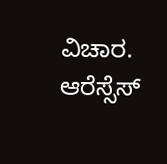ವಿಚಾರ. ಆರೆಸ್ಸೆಸ್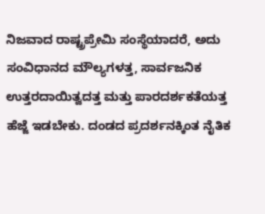ನಿಜವಾದ ರಾಷ್ಟ್ರಪ್ರೇಮಿ ಸಂಸ್ಥೆಯಾದರೆ, ಅದು ಸಂವಿಧಾನದ ಮೌಲ್ಯಗಳತ್ತ, ಸಾರ್ವಜನಿಕ ಉತ್ತರದಾಯಿತ್ವದತ್ತ ಮತ್ತು ಪಾರದರ್ಶಕತೆಯತ್ತ ಹೆಜ್ಜೆ ಇಡಬೇಕು. ದಂಡದ ಪ್ರದರ್ಶನಕ್ಕಿಂತ ನೈತಿಕ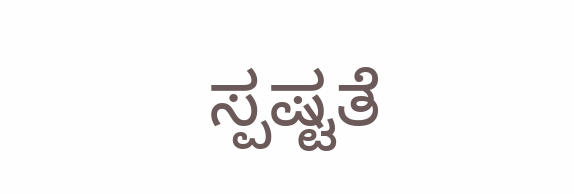ಸ್ಪಷ್ಟತೆ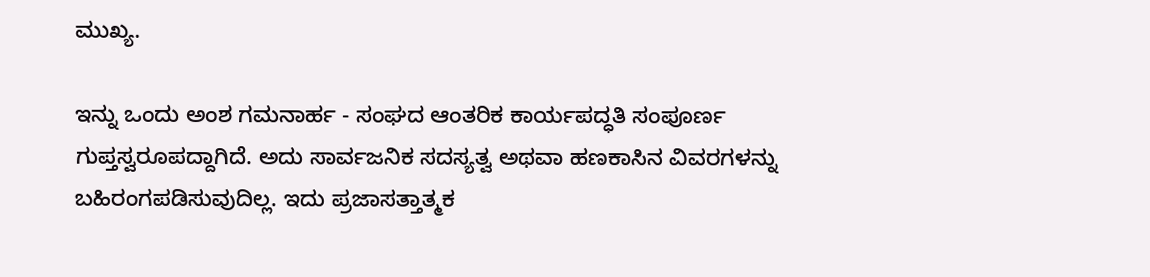ಮುಖ್ಯ.

ಇನ್ನು ಒಂದು ಅಂಶ ಗಮನಾರ್ಹ - ಸಂಘದ ಆಂತರಿಕ ಕಾರ್ಯಪದ್ಧತಿ ಸಂಪೂರ್ಣ ಗುಪ್ತಸ್ವರೂಪದ್ದಾಗಿದೆ. ಅದು ಸಾರ್ವಜನಿಕ ಸದಸ್ಯತ್ವ ಅಥವಾ ಹಣಕಾಸಿನ ವಿವರಗಳನ್ನು ಬಹಿರಂಗಪಡಿಸುವುದಿಲ್ಲ. ಇದು ಪ್ರಜಾಸತ್ತಾತ್ಮಕ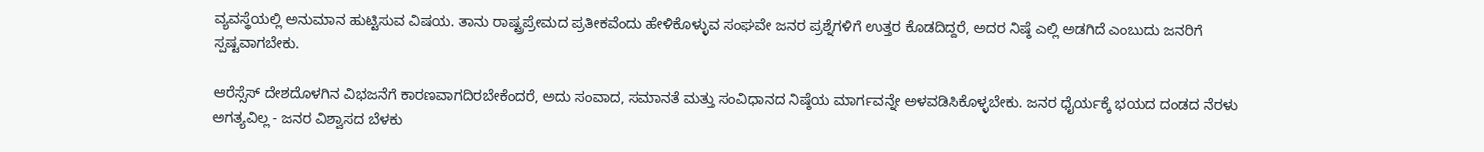ವ್ಯವಸ್ಥೆಯಲ್ಲಿ ಅನುಮಾನ ಹುಟ್ಟಿಸುವ ವಿಷಯ. ತಾನು ರಾಷ್ಟ್ರಪ್ರೇಮದ ಪ್ರತೀಕವೆಂದು ಹೇಳಿಕೊಳ್ಳುವ ಸಂಘವೇ ಜನರ ಪ್ರಶ್ನೆಗಳಿಗೆ ಉತ್ತರ ಕೊಡದಿದ್ದರೆ, ಅದರ ನಿಷ್ಠೆ ಎಲ್ಲಿ ಅಡಗಿದೆ ಎಂಬುದು ಜನರಿಗೆ ಸ್ಪಷ್ಟವಾಗಬೇಕು.

ಆರೆಸ್ಸೆಸ್ ದೇಶದೊಳಗಿನ ವಿಭಜನೆಗೆ ಕಾರಣವಾಗದಿರಬೇಕೆಂದರೆ, ಅದು ಸಂವಾದ, ಸಮಾನತೆ ಮತ್ತು ಸಂವಿಧಾನದ ನಿಷ್ಠೆಯ ಮಾರ್ಗವನ್ನೇ ಅಳವಡಿಸಿಕೊಳ್ಳಬೇಕು. ಜನರ ಧೈರ್ಯಕ್ಕೆ ಭಯದ ದಂಡದ ನೆರಳು ಅಗತ್ಯವಿಲ್ಲ - ಜನರ ವಿಶ್ವಾಸದ ಬೆಳಕು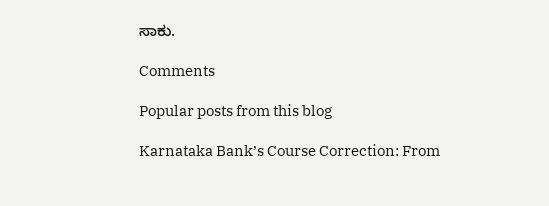ಸಾಕು.

Comments

Popular posts from this blog

Karnataka Bank’s Course Correction: From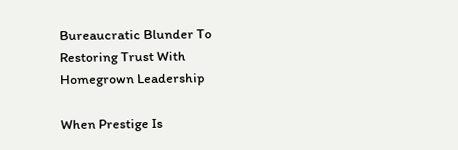Bureaucratic Blunder To Restoring Trust With Homegrown Leadership

When Prestige Is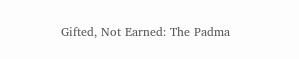Gifted, Not Earned: The Padma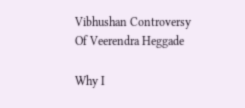Vibhushan Controversy Of Veerendra Heggade

Why I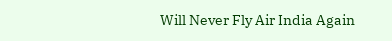Will Never Fly Air India Again